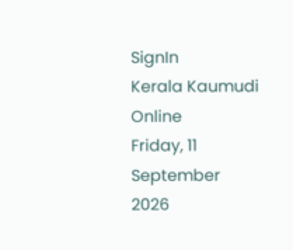SignIn
Kerala Kaumudi Online
Friday, 11 September 2026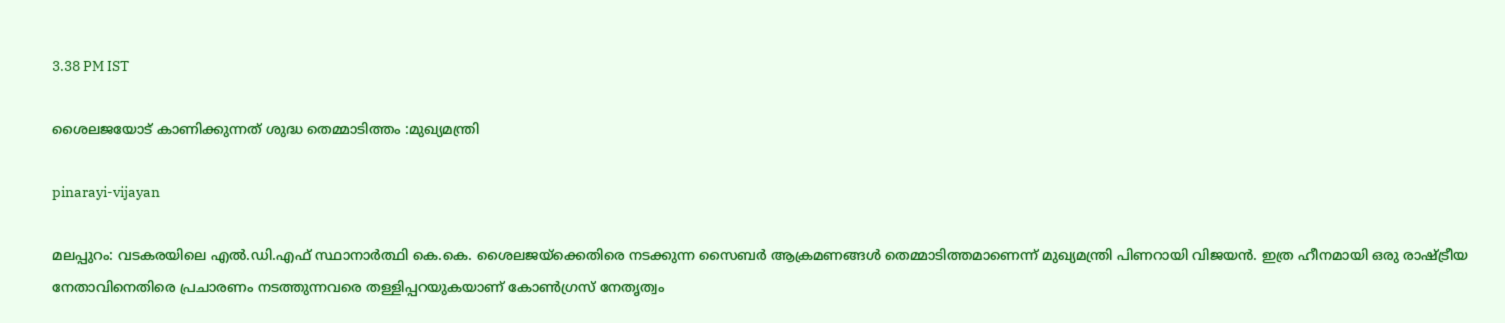3.38 PM IST

ശൈലജയോട് കാണിക്കുന്നത് ശുദ്ധ തെമ്മാടിത്തം :മുഖ്യമന്ത്രി

pinarayi-vijayan

മലപ്പുറം: വടകരയിലെ എൽ.ഡി.എഫ് സ്ഥാനാർത്ഥി കെ.കെ. ശൈലജയ്‌ക്കെതിരെ നടക്കുന്ന സൈബർ ആക്രമണങ്ങൾ തെമ്മാടിത്തമാണെന്ന് മുഖ്യമന്ത്രി പിണറായി വിജയൻ. ഇത്ര ഹീനമായി ഒരു രാഷ്ട്രീയ നേതാവിനെതിരെ പ്രചാരണം നടത്തുന്നവരെ തള്ളിപ്പറയുകയാണ് കോൺഗ്രസ് നേതൃത്വം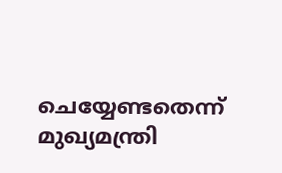ചെയ്യേണ്ടതെന്ന് മുഖ്യമന്ത്രി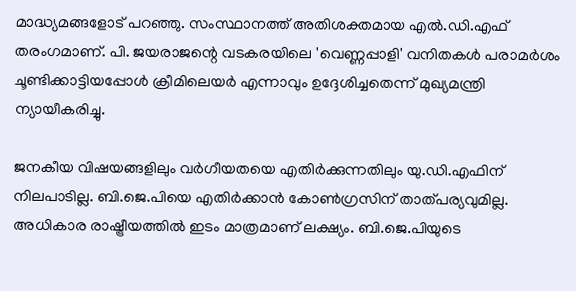മാദ്ധ്യമങ്ങളോട് പറഞ്ഞു. സംസ്ഥാനത്ത് അതിശക്തമായ എൽ.ഡി.എഫ് തരംഗമാണ്. പി. ജയരാജന്റെ വടകരയിലെ 'വെണ്ണപ്പാളി' വനിതകൾ പരാമർശം ചൂണ്ടിക്കാട്ടിയപ്പോൾ ക്രീമിലെയർ എന്നാവും ഉദ്ദേശിച്ചതെന്ന് മുഖ്യമന്ത്രി ന്യായീകരിച്ചു.

ജനകീയ വിഷയങ്ങളിലും വർഗീയതയെ എതിർക്കുന്നതിലും യു.ഡി.എഫിന് നിലപാടില്ല. ബി.ജെ.പിയെ എതിർക്കാൻ കോൺഗ്രസിന് താത്പര്യവുമില്ല. അധികാര രാഷ്ട്രീയത്തിൽ ഇടം മാത്രമാണ് ലക്ഷ്യം. ബി.ജെ.പിയുടെ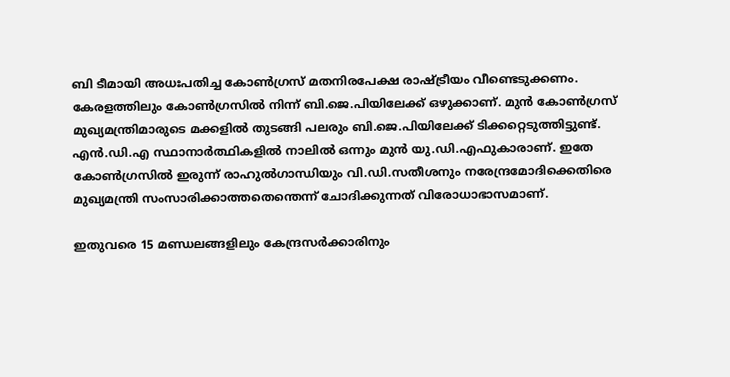ബി ടീമായി അധഃപതിച്ച കോൺഗ്രസ് മതനിരപേക്ഷ രാഷ്ട്രീയം വീണ്ടെടുക്കണം. കേരളത്തിലും കോൺഗ്രസിൽ നിന്ന് ബി.ജെ.പിയിലേക്ക് ഒഴുക്കാണ്. മുൻ കോൺഗ്രസ് മുഖ്യമന്ത്രിമാരുടെ മക്കളിൽ തുടങ്ങി പലരും ബി.ജെ.പിയിലേക്ക് ടിക്കറ്റെടുത്തിട്ടുണ്ട്. എൻ.ഡി.എ സ്ഥാനാർത്ഥികളിൽ നാലിൽ ഒന്നും മുൻ യു.ഡി.എഫുകാരാണ്. ഇതേ കോൺഗ്രസിൽ ഇരുന്ന് രാഹുൽഗാന്ധിയും വി.ഡി.സതീശനും നരേന്ദ്രമോദിക്കെതിരെ മുഖ്യമന്ത്രി സംസാരിക്കാത്തതെന്തെന്ന് ചോദിക്കുന്നത് വിരോധാഭാസമാണ്.

ഇതുവരെ 15 മണ്ഡലങ്ങളിലും കേന്ദ്രസർക്കാരിനും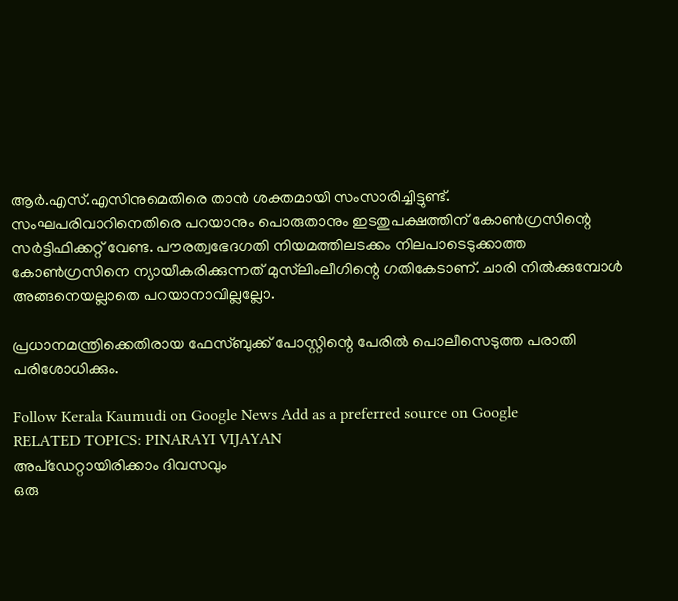ആർ.എസ്.എസിനുമെതിരെ താൻ ശക്തമായി സംസാരിച്ചിട്ടുണ്ട്. സംഘപരിവാറിനെതിരെ പറയാനും പൊരുതാനും ഇടതുപക്ഷത്തിന് കോൺഗ്രസിന്റെ സർട്ടിഫിക്കറ്റ് വേണ്ട. പൗരത്വഭേദഗതി നിയമത്തിലടക്കം നിലപാടെടുക്കാത്ത കോൺഗ്രസിനെ ന്യായീകരിക്കുന്നത് മുസ്‌ലിംലീഗിന്റെ ഗതികേടാണ്. ചാരി നിൽക്കുമ്പോൾ അങ്ങനെയല്ലാതെ പറയാനാവില്ലല്ലോ.

പ്രധാനമന്ത്രിക്കെതിരായ ഫേസ്ബുക്ക് പോസ്റ്റിന്റെ പേരിൽ പൊലീസെടുത്ത പരാതി പരിശോധിക്കും.

Follow Kerala Kaumudi on Google News Add as a preferred source on Google
RELATED TOPICS: PINARAYI VIJAYAN
അപ്ഡേറ്റായിരിക്കാം ദിവസവും
ഒരു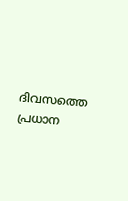ദിവസത്തെ പ്രധാന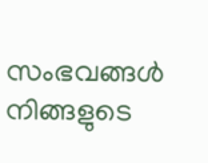സംഭവങ്ങൾ നിങ്ങളുടെ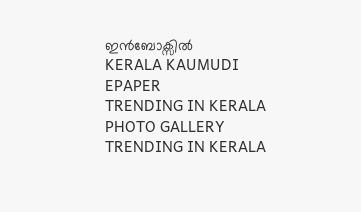ഇൻബോക്സിൽ
KERALA KAUMUDI EPAPER
TRENDING IN KERALA
PHOTO GALLERY
TRENDING IN KERALA